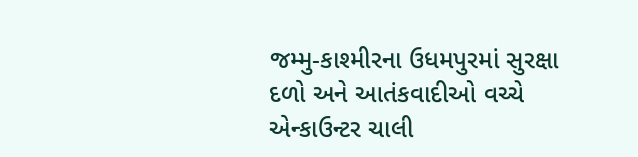જમ્મુ-કાશ્મીરના ઉધમપુરમાં સુરક્ષા દળો અને આતંકવાદીઓ વચ્ચે એન્કાઉન્ટર ચાલી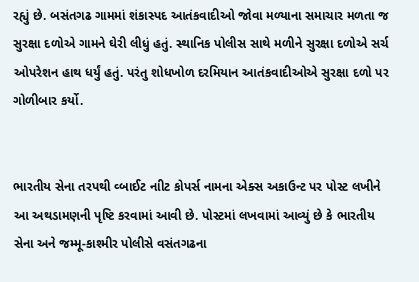રહ્યું છે. બસંતગઢ ગામમાં શંકાસ્પદ આતંકવાદીઓ જોવા મળ્યાના સમાચાર મળતા જ સુરક્ષા દળોએ ગામને ઘેરી લીધું હતું. સ્થાનિક પોલીસ સાથે મળીને સુરક્ષા દળોએ સર્ચ ઓપરેશન હાથ ધર્યું હતું. પરંતુ શોધખોળ દરમિયાન આતંકવાદીઓએ સુરક્ષા દળો પર ગોળીબાર કર્યો.


ભારતીય સેના તરપથી વ્બાઈટ નાીટ કોપર્સ નામના એક્સ અકાઉન્ટ પર પોસ્ટ લખીને આ અથડામણની પૃષ્ટિ કરવામાં આવી છે. પોસ્ટમાં લખવામાં આવ્યું છે કે ભારતીય સેના અને જમ્મૂ-કાશ્મીર પોલીસે વસંતગઢના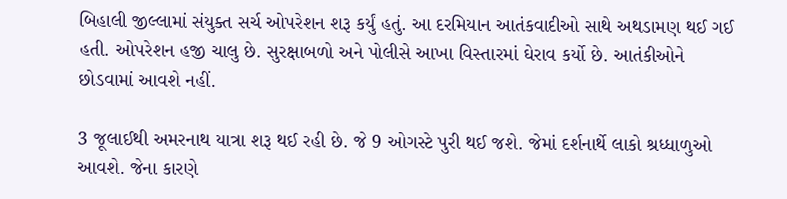બિહાલી જીલ્લામાં સંયુક્ત સર્ચ ઓપરેશન શરૂ કર્યું હતું. આ દરમિયાન આતંકવાદીઓ સાથે અથડામણ થઈ ગઈ હતી. ઓપરેશન હજી ચાલુ છે. સુરક્ષાબળો અને પોલીસે આખા વિસ્તારમાં ઘેરાવ કર્યો છે. આતંકીઓને છોડવામાં આવશે નહીં.

3 જૂલાઈથી અમરનાથ યાત્રા શરૂ થઈ રહી છે. જે 9 ઓગસ્ટે પુરી થઈ જશે. જેમાં દર્શનાર્થે લાકો શ્રધ્ધાળુઓ આવશે. જેના કારણે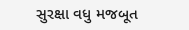સુરક્ષા વધુ મજબૂત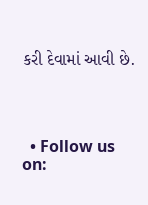કરી દેવામાં આવી છે.




  • Follow us on: